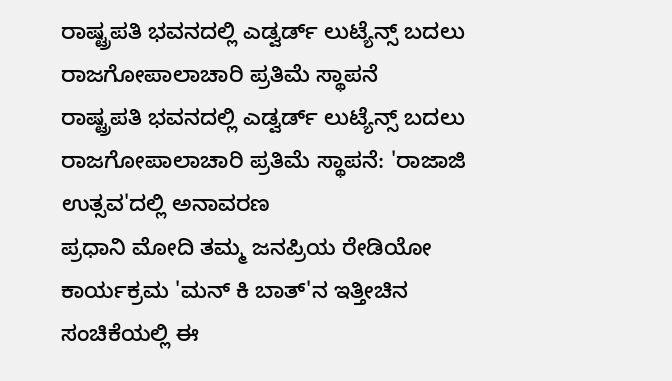ರಾಷ್ಟ್ರಪತಿ ಭವನದಲ್ಲಿ ಎಡ್ವರ್ಡ್ ಲುಟ್ಯೆನ್ಸ್ ಬದಲು ರಾಜಗೋಪಾಲಾಚಾರಿ ಪ್ರತಿಮೆ ಸ್ಥಾಪನೆ
ರಾಷ್ಟ್ರಪತಿ ಭವನದಲ್ಲಿ ಎಡ್ವರ್ಡ್ ಲುಟ್ಯೆನ್ಸ್ ಬದಲು ರಾಜಗೋಪಾಲಾಚಾರಿ ಪ್ರತಿಮೆ ಸ್ಥಾಪನೆ: 'ರಾಜಾಜಿ ಉತ್ಸವ'ದಲ್ಲಿ ಅನಾವರಣ
ಪ್ರಧಾನಿ ಮೋದಿ ತಮ್ಮ ಜನಪ್ರಿಯ ರೇಡಿಯೋ ಕಾರ್ಯಕ್ರಮ 'ಮನ್ ಕಿ ಬಾತ್'ನ ಇತ್ತೀಚಿನ ಸಂಚಿಕೆಯಲ್ಲಿ ಈ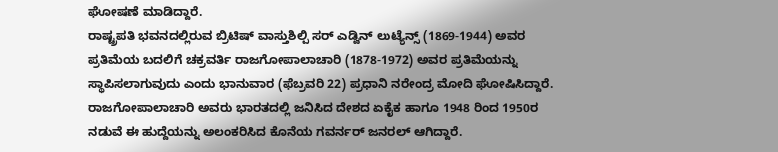ಘೋಷಣೆ ಮಾಡಿದ್ದಾರೆ.
ರಾಷ್ಟ್ರಪತಿ ಭವನದಲ್ಲಿರುವ ಬ್ರಿಟಿಷ್ ವಾಸ್ತುಶಿಲ್ಪಿ ಸರ್ ಎಡ್ವಿನ್ ಲುಟ್ಯೆನ್ಸ್ (1869-1944) ಅವರ ಪ್ರತಿಮೆಯ ಬದಲಿಗೆ ಚಕ್ರವರ್ತಿ ರಾಜಗೋಪಾಲಾಚಾರಿ (1878-1972) ಅವರ ಪ್ರತಿಮೆಯನ್ನು ಸ್ಥಾಪಿಸಲಾಗುವುದು ಎಂದು ಭಾನುವಾರ (ಫೆಬ್ರವರಿ 22) ಪ್ರಧಾನಿ ನರೇಂದ್ರ ಮೋದಿ ಘೋಷಿಸಿದ್ದಾರೆ.
ರಾಜಗೋಪಾಲಾಚಾರಿ ಅವರು ಭಾರತದಲ್ಲಿ ಜನಿಸಿದ ದೇಶದ ಏಕೈಕ ಹಾಗೂ 1948 ರಿಂದ 1950ರ ನಡುವೆ ಈ ಹುದ್ದೆಯನ್ನು ಅಲಂಕರಿಸಿದ ಕೊನೆಯ ಗವರ್ನರ್ ಜನರಲ್ ಆಗಿದ್ದಾರೆ.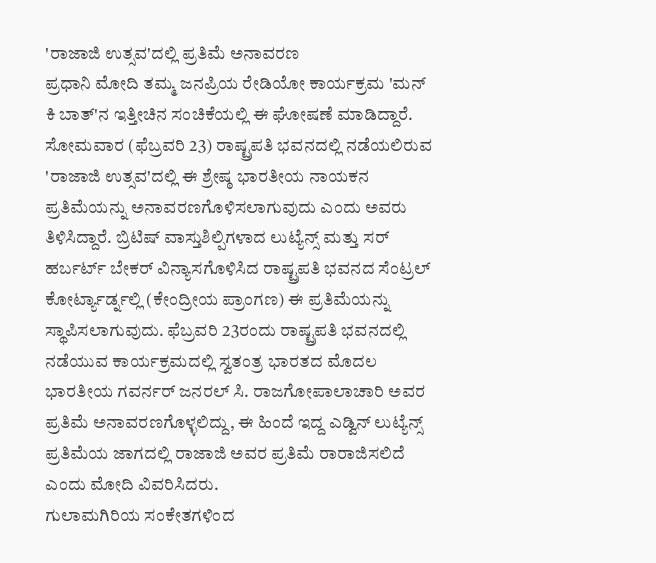'ರಾಜಾಜಿ ಉತ್ಸವ'ದಲ್ಲಿ ಪ್ರತಿಮೆ ಅನಾವರಣ
ಪ್ರಧಾನಿ ಮೋದಿ ತಮ್ಮ ಜನಪ್ರಿಯ ರೇಡಿಯೋ ಕಾರ್ಯಕ್ರಮ 'ಮನ್ ಕಿ ಬಾತ್'ನ ಇತ್ತೀಚಿನ ಸಂಚಿಕೆಯಲ್ಲಿ ಈ ಘೋಷಣೆ ಮಾಡಿದ್ದಾರೆ. ಸೋಮವಾರ (ಫೆಬ್ರವರಿ 23) ರಾಷ್ಟ್ರಪತಿ ಭವನದಲ್ಲಿ ನಡೆಯಲಿರುವ 'ರಾಜಾಜಿ ಉತ್ಸವ'ದಲ್ಲಿ ಈ ಶ್ರೇಷ್ಠ ಭಾರತೀಯ ನಾಯಕನ ಪ್ರತಿಮೆಯನ್ನು ಅನಾವರಣಗೊಳಿಸಲಾಗುವುದು ಎಂದು ಅವರು ತಿಳಿಸಿದ್ದಾರೆ. ಬ್ರಿಟಿಷ್ ವಾಸ್ತುಶಿಲ್ಪಿಗಳಾದ ಲುಟ್ಯೆನ್ಸ್ ಮತ್ತು ಸರ್ ಹರ್ಬರ್ಟ್ ಬೇಕರ್ ವಿನ್ಯಾಸಗೊಳಿಸಿದ ರಾಷ್ಟ್ರಪತಿ ಭವನದ ಸೆಂಟ್ರಲ್ ಕೋರ್ಟ್ಯಾರ್ಡ್ನಲ್ಲಿ (ಕೇಂದ್ರೀಯ ಪ್ರಾಂಗಣ) ಈ ಪ್ರತಿಮೆಯನ್ನು ಸ್ಥಾಪಿಸಲಾಗುವುದು. ಫೆಬ್ರವರಿ 23ರಂದು ರಾಷ್ಟ್ರಪತಿ ಭವನದಲ್ಲಿ ನಡೆಯುವ ಕಾರ್ಯಕ್ರಮದಲ್ಲಿ ಸ್ವತಂತ್ರ ಭಾರತದ ಮೊದಲ ಭಾರತೀಯ ಗವರ್ನರ್ ಜನರಲ್ ಸಿ. ರಾಜಗೋಪಾಲಾಚಾರಿ ಅವರ ಪ್ರತಿಮೆ ಅನಾವರಣಗೊಳ್ಳಲಿದ್ದು, ಈ ಹಿಂದೆ ಇದ್ದ ಎಡ್ವಿನ್ ಲುಟ್ಯೆನ್ಸ್ ಪ್ರತಿಮೆಯ ಜಾಗದಲ್ಲಿ ರಾಜಾಜಿ ಅವರ ಪ್ರತಿಮೆ ರಾರಾಜಿಸಲಿದೆ ಎಂದು ಮೋದಿ ವಿವರಿಸಿದರು.
ಗುಲಾಮಗಿರಿಯ ಸಂಕೇತಗಳಿಂದ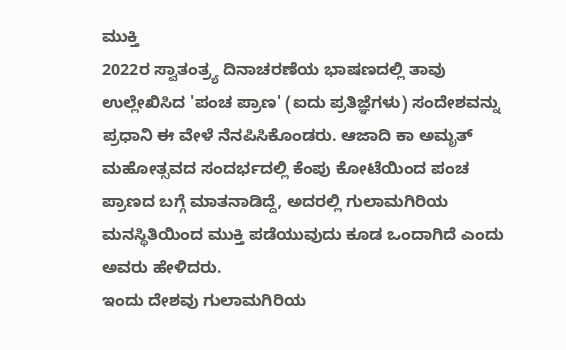ಮುಕ್ತಿ
2022ರ ಸ್ವಾತಂತ್ರ್ಯ ದಿನಾಚರಣೆಯ ಭಾಷಣದಲ್ಲಿ ತಾವು ಉಲ್ಲೇಖಿಸಿದ 'ಪಂಚ ಪ್ರಾಣ' (ಐದು ಪ್ರತಿಜ್ಞೆಗಳು) ಸಂದೇಶವನ್ನು ಪ್ರಧಾನಿ ಈ ವೇಳೆ ನೆನಪಿಸಿಕೊಂಡರು. ಆಜಾದಿ ಕಾ ಅಮೃತ್ ಮಹೋತ್ಸವದ ಸಂದರ್ಭದಲ್ಲಿ ಕೆಂಪು ಕೋಟೆಯಿಂದ ಪಂಚ ಪ್ರಾಣದ ಬಗ್ಗೆ ಮಾತನಾಡಿದ್ದೆ, ಅದರಲ್ಲಿ ಗುಲಾಮಗಿರಿಯ ಮನಸ್ಥಿತಿಯಿಂದ ಮುಕ್ತಿ ಪಡೆಯುವುದು ಕೂಡ ಒಂದಾಗಿದೆ ಎಂದು ಅವರು ಹೇಳಿದರು.
ಇಂದು ದೇಶವು ಗುಲಾಮಗಿರಿಯ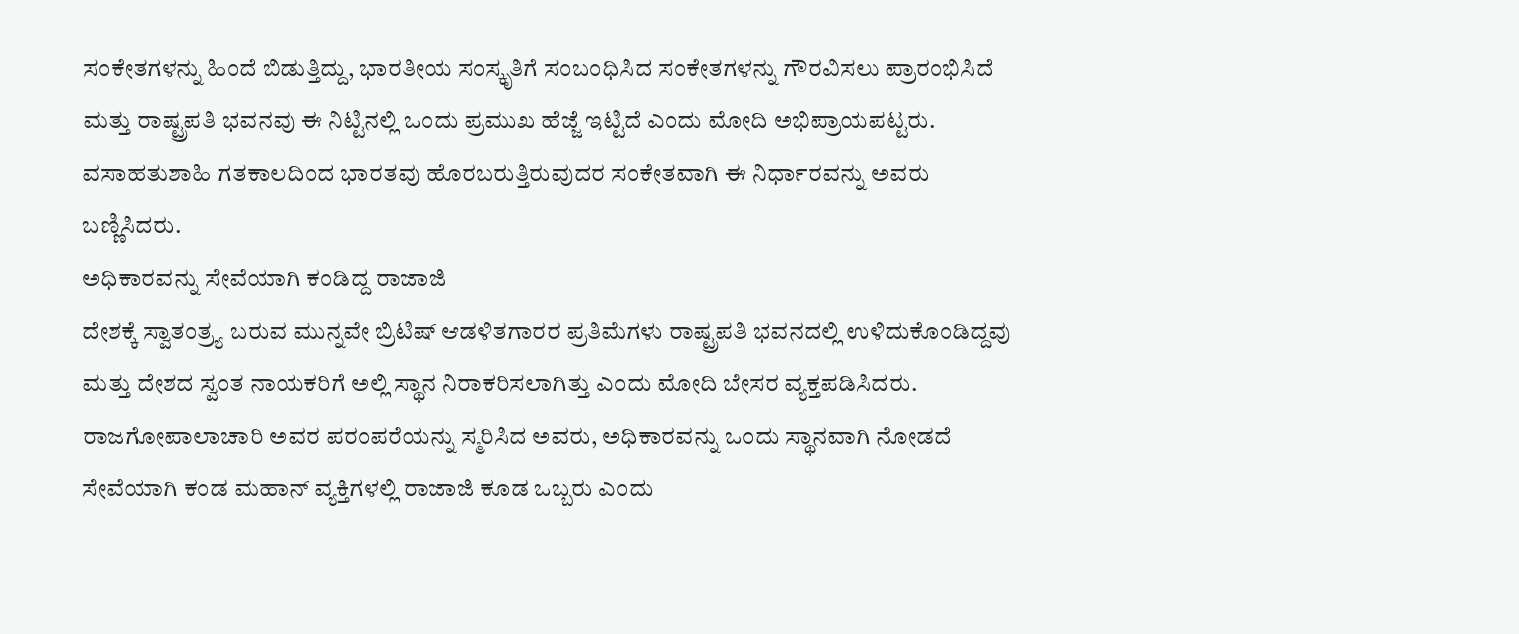ಸಂಕೇತಗಳನ್ನು ಹಿಂದೆ ಬಿಡುತ್ತಿದ್ದು, ಭಾರತೀಯ ಸಂಸ್ಕೃತಿಗೆ ಸಂಬಂಧಿಸಿದ ಸಂಕೇತಗಳನ್ನು ಗೌರವಿಸಲು ಪ್ರಾರಂಭಿಸಿದೆ ಮತ್ತು ರಾಷ್ಟ್ರಪತಿ ಭವನವು ಈ ನಿಟ್ಟಿನಲ್ಲಿ ಒಂದು ಪ್ರಮುಖ ಹೆಜ್ಜೆ ಇಟ್ಟಿದೆ ಎಂದು ಮೋದಿ ಅಭಿಪ್ರಾಯಪಟ್ಟರು. ವಸಾಹತುಶಾಹಿ ಗತಕಾಲದಿಂದ ಭಾರತವು ಹೊರಬರುತ್ತಿರುವುದರ ಸಂಕೇತವಾಗಿ ಈ ನಿರ್ಧಾರವನ್ನು ಅವರು ಬಣ್ಣಿಸಿದರು.
ಅಧಿಕಾರವನ್ನು ಸೇವೆಯಾಗಿ ಕಂಡಿದ್ದ ರಾಜಾಜಿ
ದೇಶಕ್ಕೆ ಸ್ವಾತಂತ್ರ್ಯ ಬರುವ ಮುನ್ನವೇ ಬ್ರಿಟಿಷ್ ಆಡಳಿತಗಾರರ ಪ್ರತಿಮೆಗಳು ರಾಷ್ಟ್ರಪತಿ ಭವನದಲ್ಲಿ ಉಳಿದುಕೊಂಡಿದ್ದವು ಮತ್ತು ದೇಶದ ಸ್ವಂತ ನಾಯಕರಿಗೆ ಅಲ್ಲಿ ಸ್ಥಾನ ನಿರಾಕರಿಸಲಾಗಿತ್ತು ಎಂದು ಮೋದಿ ಬೇಸರ ವ್ಯಕ್ತಪಡಿಸಿದರು. ರಾಜಗೋಪಾಲಾಚಾರಿ ಅವರ ಪರಂಪರೆಯನ್ನು ಸ್ಮರಿಸಿದ ಅವರು, ಅಧಿಕಾರವನ್ನು ಒಂದು ಸ್ಥಾನವಾಗಿ ನೋಡದೆ ಸೇವೆಯಾಗಿ ಕಂಡ ಮಹಾನ್ ವ್ಯಕ್ತಿಗಳಲ್ಲಿ ರಾಜಾಜಿ ಕೂಡ ಒಬ್ಬರು ಎಂದು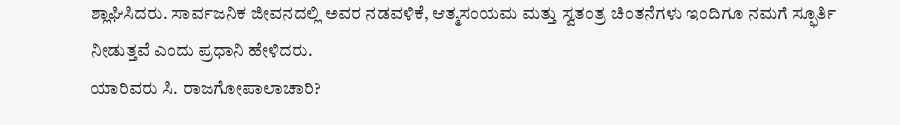ಶ್ಲಾಘಿಸಿದರು. ಸಾರ್ವಜನಿಕ ಜೀವನದಲ್ಲಿ ಅವರ ನಡವಳಿಕೆ, ಆತ್ಮಸಂಯಮ ಮತ್ತು ಸ್ವತಂತ್ರ ಚಿಂತನೆಗಳು ಇಂದಿಗೂ ನಮಗೆ ಸ್ಫೂರ್ತಿ ನೀಡುತ್ತವೆ ಎಂದು ಪ್ರಧಾನಿ ಹೇಳಿದರು.
ಯಾರಿವರು ಸಿ. ರಾಜಗೋಪಾಲಾಚಾರಿ?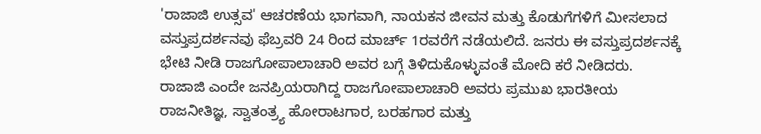'ರಾಜಾಜಿ ಉತ್ಸವ' ಆಚರಣೆಯ ಭಾಗವಾಗಿ, ನಾಯಕನ ಜೀವನ ಮತ್ತು ಕೊಡುಗೆಗಳಿಗೆ ಮೀಸಲಾದ ವಸ್ತುಪ್ರದರ್ಶನವು ಫೆಬ್ರವರಿ 24 ರಿಂದ ಮಾರ್ಚ್ 1ರವರೆಗೆ ನಡೆಯಲಿದೆ. ಜನರು ಈ ವಸ್ತುಪ್ರದರ್ಶನಕ್ಕೆ ಭೇಟಿ ನೀಡಿ ರಾಜಗೋಪಾಲಾಚಾರಿ ಅವರ ಬಗ್ಗೆ ತಿಳಿದುಕೊಳ್ಳುವಂತೆ ಮೋದಿ ಕರೆ ನೀಡಿದರು.
ರಾಜಾಜಿ ಎಂದೇ ಜನಪ್ರಿಯರಾಗಿದ್ದ ರಾಜಗೋಪಾಲಾಚಾರಿ ಅವರು ಪ್ರಮುಖ ಭಾರತೀಯ ರಾಜನೀತಿಜ್ಞ, ಸ್ವಾತಂತ್ರ್ಯ ಹೋರಾಟಗಾರ, ಬರಹಗಾರ ಮತ್ತು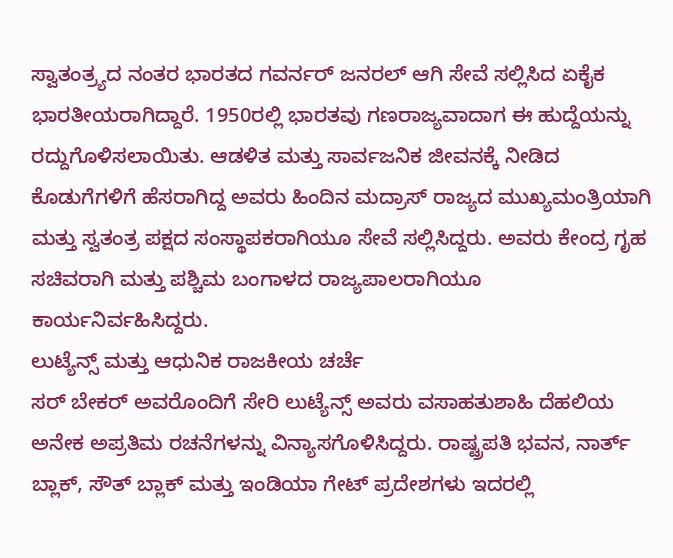ಸ್ವಾತಂತ್ರ್ಯದ ನಂತರ ಭಾರತದ ಗವರ್ನರ್ ಜನರಲ್ ಆಗಿ ಸೇವೆ ಸಲ್ಲಿಸಿದ ಏಕೈಕ ಭಾರತೀಯರಾಗಿದ್ದಾರೆ. 1950ರಲ್ಲಿ ಭಾರತವು ಗಣರಾಜ್ಯವಾದಾಗ ಈ ಹುದ್ದೆಯನ್ನು ರದ್ದುಗೊಳಿಸಲಾಯಿತು. ಆಡಳಿತ ಮತ್ತು ಸಾರ್ವಜನಿಕ ಜೀವನಕ್ಕೆ ನೀಡಿದ ಕೊಡುಗೆಗಳಿಗೆ ಹೆಸರಾಗಿದ್ದ ಅವರು ಹಿಂದಿನ ಮದ್ರಾಸ್ ರಾಜ್ಯದ ಮುಖ್ಯಮಂತ್ರಿಯಾಗಿ ಮತ್ತು ಸ್ವತಂತ್ರ ಪಕ್ಷದ ಸಂಸ್ಥಾಪಕರಾಗಿಯೂ ಸೇವೆ ಸಲ್ಲಿಸಿದ್ದರು. ಅವರು ಕೇಂದ್ರ ಗೃಹ ಸಚಿವರಾಗಿ ಮತ್ತು ಪಶ್ಚಿಮ ಬಂಗಾಳದ ರಾಜ್ಯಪಾಲರಾಗಿಯೂ ಕಾರ್ಯನಿರ್ವಹಿಸಿದ್ದರು.
ಲುಟ್ಯೆನ್ಸ್ ಮತ್ತು ಆಧುನಿಕ ರಾಜಕೀಯ ಚರ್ಚೆ
ಸರ್ ಬೇಕರ್ ಅವರೊಂದಿಗೆ ಸೇರಿ ಲುಟ್ಯೆನ್ಸ್ ಅವರು ವಸಾಹತುಶಾಹಿ ದೆಹಲಿಯ ಅನೇಕ ಅಪ್ರತಿಮ ರಚನೆಗಳನ್ನು ವಿನ್ಯಾಸಗೊಳಿಸಿದ್ದರು. ರಾಷ್ಟ್ರಪತಿ ಭವನ, ನಾರ್ತ್ ಬ್ಲಾಕ್, ಸೌತ್ ಬ್ಲಾಕ್ ಮತ್ತು ಇಂಡಿಯಾ ಗೇಟ್ ಪ್ರದೇಶಗಳು ಇದರಲ್ಲಿ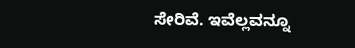ಸೇರಿವೆ. ಇವೆಲ್ಲವನ್ನೂ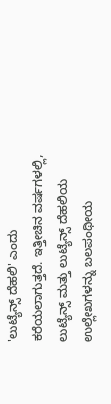'ಲುಟ್ಯೆನ್ಸ್ ದೆಹಲಿ' ಎಂದು ಕರೆಯಲಾಗುತ್ತದೆ. ಇತ್ತೀಚಿನ ವರ್ಷಗಳಲ್ಲಿ, ಲುಟ್ಯೆನ್ಸ್ ಮತ್ತು ಲುಟ್ಯೆನ್ಸ್ ದೆಹಲಿಯ ಉಲ್ಲೇಖಗಳನ್ನು ಬಲಪಂಥೀಯ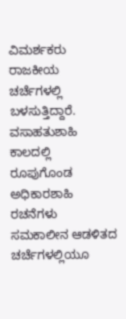ವಿಮರ್ಶಕರು ರಾಜಕೀಯ ಚರ್ಚೆಗಳಲ್ಲಿ ಬಳಸುತ್ತಿದ್ದಾರೆ. ವಸಾಹತುಶಾಹಿ ಕಾಲದಲ್ಲಿ ರೂಪುಗೊಂಡ ಅಧಿಕಾರಶಾಹಿ ರಚನೆಗಳು ಸಮಕಾಲೀನ ಆಡಳಿತದ ಚರ್ಚೆಗಳಲ್ಲಿಯೂ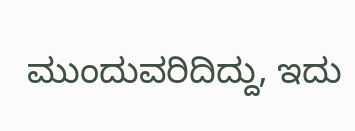ಮುಂದುವರಿದಿದ್ದು, ಇದು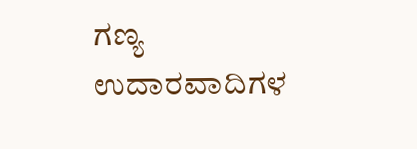ಗಣ್ಯ ಉದಾರವಾದಿಗಳ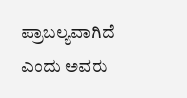ಪ್ರಾಬಲ್ಯವಾಗಿದೆ ಎಂದು ಅವರು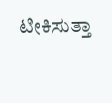ಟೀಕಿಸುತ್ತಾ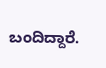ಬಂದಿದ್ದಾರೆ.